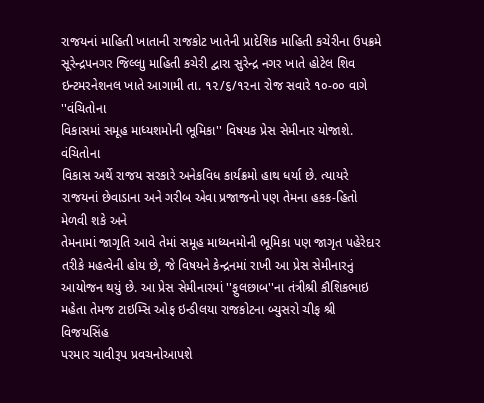રાજયનાં માહિતી ખાતાની રાજકોટ ખાતેની પ્રાદેશિક માહિતી કચેરીના ઉપક્રમે
સૂરેન્દ્રપનગર જિલ્લાુ માહિતી કચેરી દ્વારા સુરેન્દ્ર નગર ખાતે હોટેલ શિવ
ઇન્ટમરનેશનલ ખાતે આગામી તા. ૧૨/૬/૧૨ના રોજ સવારે ૧૦-૦૦ વાગે ''વંચિતોના
વિકાસમાં સમૂહ માધ્યશમોની ભૂમિકા'' વિષયક પ્રેસ સેમીનાર યોજાશે. વંચિતોના
વિકાસ અર્થે રાજય સરકારે અનેકવિધ કાર્યક્રમો હાથ ધર્યા છે. ત્યાયરે
રાજયનાં છેવાડાના અને ગરીબ એવા પ્રજાજનો પણ તેમના હકક-હિતો મેળવી શકે અને
તેમનામાં જાગૃતિ આવે તેમાં સમૂહ માધ્યનમોની ભૂમિકા પણ જાગૃત પહેરેદાર
તરીકે મહત્વેની હોય છે, જે વિષયને કેન્દ્રનમાં રાખી આ પ્રેસ સેમીનારનું
આયોજન થયું છે. આ પ્રેસ સેમીનારમાં ''ફુલછાબ''ના તંત્રીશ્રી કૌશિકભાઇ
મહેતા તેમજ ટાઇમ્સિ ઓફ ઇન્ડીલયા રાજકોટના બ્યુસરો ચીફ શ્રી વિજયસિંહ
પરમાર ચાવીરૂપ પ્રવચનોઆપશે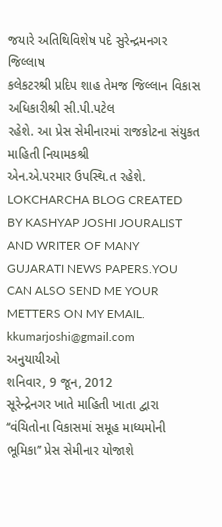જયારે અતિથિવિશેષ પદે સુરેન્દ્રમનગર જિલ્લાષ
કલેકટરશ્રી પ્રદિપ શાહ તેમજ જિલ્લાન વિકાસ અધિકારીશ્રી સી.પી.પટેલ
રહેશે. આ પ્રેસ સેમીનારમાં રાજકોટના સંયુકત માહિતી નિયામકશ્રી
એન.એ.પરમાર ઉપસ્થિ.ત રહેશે.
LOKCHARCHA BLOG CREATED BY KASHYAP JOSHI JOURALIST AND WRITER OF MANY GUJARATI NEWS PAPERS.YOU CAN ALSO SEND ME YOUR METTERS ON MY EMAIL. kkumarjoshi@gmail.com
અનુયાયીઓ
શનિવાર, 9 જૂન, 2012
સૂરેન્દ્રેનગર ખાતે માહિતી ખાતા દ્વારા ‘‘વંચિતોના વિકાસમાં સમૂહ માધ્યમોની ભૂમિકા’’ પ્રેસ સેમીનાર યોજાશે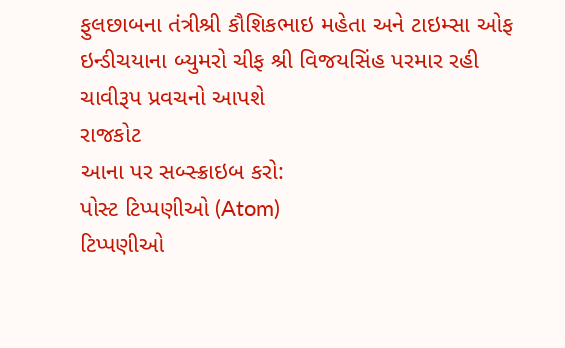ફુલછાબના તંત્રીશ્રી કૌશિકભાઇ મહેતા અને ટાઇમ્સા ઓફ ઇન્ડીચયાના બ્યુમરો ચીફ શ્રી વિજયસિંહ પરમાર રહી ચાવીરૂપ પ્રવચનો આપશે
રાજકોટ
આના પર સબ્સ્ક્રાઇબ કરો:
પોસ્ટ ટિપ્પણીઓ (Atom)
ટિપ્પણીઓ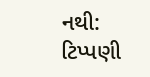નથી:
ટિપ્પણી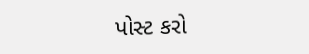પોસ્ટ કરો